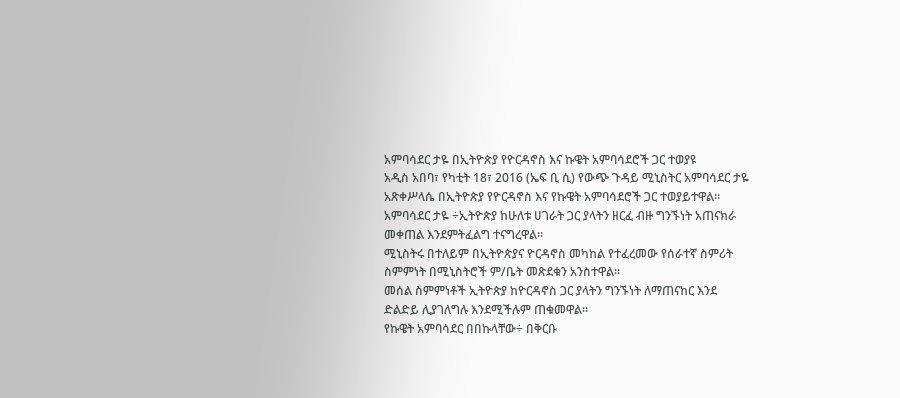አምባሳደር ታዬ በኢትዮጵያ የዮርዳኖስ እና ኩዌት አምባሳደሮች ጋር ተወያዩ
አዲስ አበባ፣ የካቲት 18፣ 2016 (ኤፍ ቢ ሲ) የውጭ ጉዳይ ሚኒስትር አምባሳደር ታዬ አጽቀሥላሴ በኢትዮጵያ የዮርዳኖስ እና የኩዌት አምባሳደሮች ጋር ተወያይተዋል።
አምባሳደር ታዬ ÷ኢትዮጵያ ከሁለቱ ሀገራት ጋር ያላትን ዘርፈ ብዙ ግንኙነት አጠናክራ መቀጠል እንደምትፈልግ ተናግረዋል።
ሚኒስትሩ በተለይም በኢትዮጵያና ዮርዳኖስ መካከል የተፈረመው የሰራተኛ ስምሪት ስምምነት በሚኒስትሮች ም/ቤት መጽደቁን አንስተዋል።
መሰል ስምምነቶች ኢትዮጵያ ከዮርዳኖስ ጋር ያላትን ግንኙነት ለማጠናከር እንደ ድልድይ ሊያገለግሉ እንደሚችሉም ጠቁመዋል።
የኩዌት አምባሳደር በበኩላቸው÷ በቅርቡ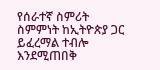የሰራተኛ ስምሪት ስምምነት ከኢትዮጵያ ጋር ይፈረማል ተብሎ እንደሚጠበቅ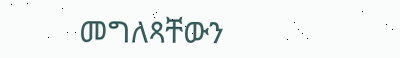መግለጻቸውን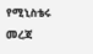የሚኒስቴሩ መረጃ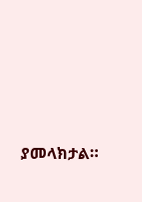ያመላክታል።